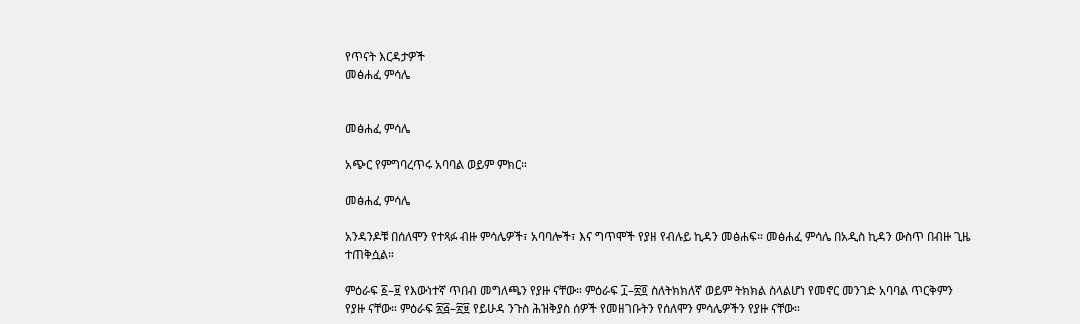የጥናት እርዳታዎች
መፅሐፈ ምሳሌ


መፅሐፈ ምሳሌ

አጭር የምግባረጥሩ አባባል ወይም ምክር።

መፅሐፈ ምሳሌ

አንዳንዶቹ በሰለሞን የተጻፉ ብዙ ምሳሌዎች፣ አባባሎች፣ እና ግጥሞች የያዘ የብሉይ ኪዳን መፅሐፍ። መፅሐፈ ምሳሌ በአዲስ ኪዳን ውስጥ በብዙ ጊዜ ተጠቅሷል።

ምዕራፍ ፩–፱ የእውነተኛ ጥበብ መግለጫን የያዙ ናቸው። ምዕራፍ ፲–፳፬ ስለትክክለኛ ወይም ትክክል ስላልሆነ የመኖር መንገድ አባባል ጥርቅምን የያዙ ናቸው። ምዕራፍ ፳፭–፳፱ የይሁዳ ንጉስ ሕዝቅያስ ሰዎች የመዘገቡትን የሰለሞን ምሳሌዎችን የያዙ ናቸው።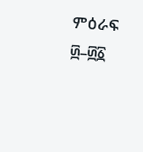ምዕራፍ ፴–፴፩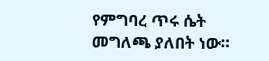የምግባረ ጥሩ ሴት መግለጫ ያለበት ነው።